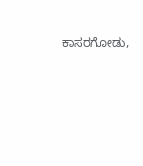ಕಾಸರಗೋಡು,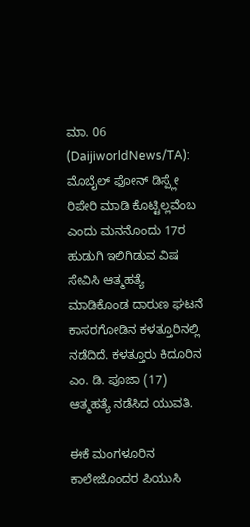ಮಾ. 06 (DaijiworldNews/TA): ಮೊಬೈಲ್ ಫೋನ್ ಡಿಸ್ಪ್ಲೇ ರಿಪೇರಿ ಮಾಡಿ ಕೊಟ್ಟಿಲ್ಲವೆಂಬ ಎಂದು ಮನನೊಂದು 17ರ ಹುಡುಗಿ ಇಲಿಗಿಡುವ ವಿಷ ಸೇವಿಸಿ ಆತ್ಮಹತ್ಯೆ ಮಾಡಿಕೊಂಡ ದಾರುಣ ಘಟನೆ ಕಾಸರಗೋಡಿನ ಕಳತ್ತೂರಿನಲ್ಲಿ ನಡೆದಿದೆ. ಕಳತ್ತೂರು ಕಿದೂರಿನ ಎಂ. ಡಿ. ಪೂಜಾ (17) ಆತ್ಮಹತ್ಯೆ ನಡೆಸಿದ ಯುವತಿ.

ಈಕೆ ಮಂಗಳೂರಿನ ಕಾಲೇಜೊಂದರ ಪಿಯುಸಿ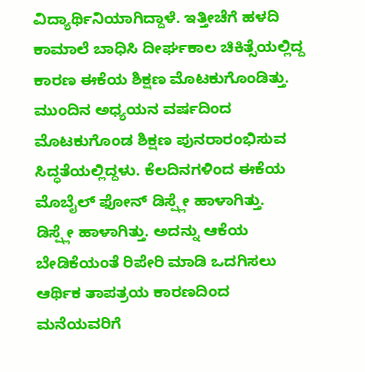ವಿದ್ಯಾರ್ಥಿನಿಯಾಗಿದ್ದಾಳೆ. ಇತ್ತೀಚೆಗೆ ಹಳದಿ ಕಾಮಾಲೆ ಬಾಧಿಸಿ ದೀರ್ಘಕಾಲ ಚಿಕಿತ್ಸೆಯಲ್ಲಿದ್ದ ಕಾರಣ ಈಕೆಯ ಶಿಕ್ಷಣ ಮೊಟಕುಗೊಂಡಿತ್ತು. ಮುಂದಿನ ಅಧ್ಯಯನ ವರ್ಷದಿಂದ ಮೊಟಕುಗೊಂಡ ಶಿಕ್ಷಣ ಪುನರಾರಂಭಿಸುವ ಸಿದ್ಧತೆಯಲ್ಲಿದ್ದಳು. ಕೆಲದಿನಗಳಿಂದ ಈಕೆಯ ಮೊಬೈಲ್ ಫೋನ್ ಡಿಸ್ಪ್ಲೇ ಹಾಳಾಗಿತ್ತು.
ಡಿಸ್ಪ್ಲೇ ಹಾಳಾಗಿತ್ತು. ಅದನ್ನು ಆಕೆಯ ಬೇಡಿಕೆಯಂತೆ ರಿಪೇರಿ ಮಾಡಿ ಒದಗಿಸಲು ಆರ್ಥಿಕ ತಾಪತ್ರಯ ಕಾರಣದಿಂದ ಮನೆಯವರಿಗೆ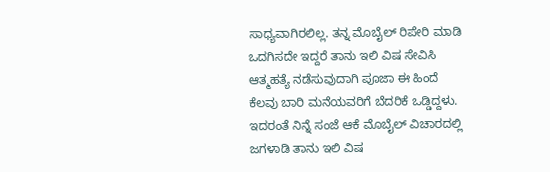ಸಾಧ್ಯವಾಗಿರಲಿಲ್ಲ. ತನ್ನ ಮೊಬೈಲ್ ರಿಪೇರಿ ಮಾಡಿ ಒದಗಿಸದೇ ಇದ್ದರೆ ತಾನು ಇಲಿ ವಿಷ ಸೇವಿಸಿ ಆತ್ಮಹತ್ಯೆ ನಡೆಸುವುದಾಗಿ ಪೂಜಾ ಈ ಹಿಂದೆ ಕೆಲವು ಬಾರಿ ಮನೆಯವರಿಗೆ ಬೆದರಿಕೆ ಒಡ್ಡಿದ್ದಳು.
ಇದರಂತೆ ನಿನ್ನೆ ಸಂಜೆ ಆಕೆ ಮೊಬೈಲ್ ವಿಚಾರದಲ್ಲಿ ಜಗಳಾಡಿ ತಾನು ಇಲಿ ವಿಷ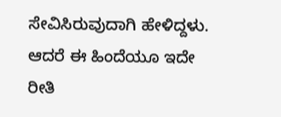ಸೇವಿಸಿರುವುದಾಗಿ ಹೇಳಿದ್ದಳು. ಆದರೆ ಈ ಹಿಂದೆಯೂ ಇದೇ ರೀತಿ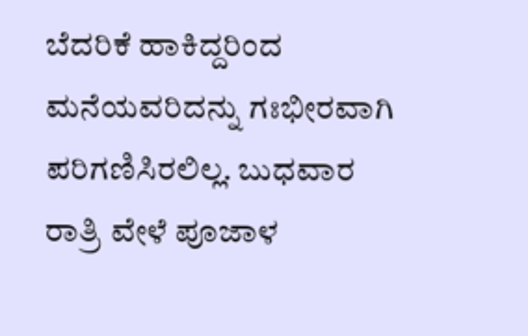ಬೆದರಿಕೆ ಹಾಕಿದ್ದರಿಂದ ಮನೆಯವರಿದನ್ನು ಗಃಭೀರವಾಗಿ ಪರಿಗಣಿಸಿರಲಿಲ್ಲ. ಬುಧವಾರ ರಾತ್ರಿ ವೇಳೆ ಪೂಜಾಳ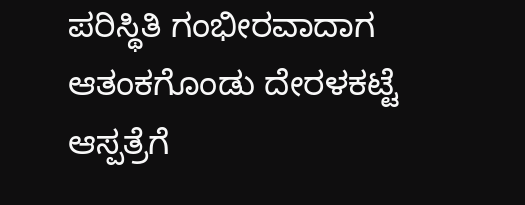ಪರಿಸ್ಥಿತಿ ಗಂಭೀರವಾದಾಗ ಆತಂಕಗೊಂಡು ದೇರಳಕಟ್ಟೆ ಆಸ್ಪತ್ರೆಗೆ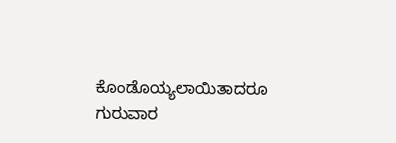ಕೊಂಡೊಯ್ಯಲಾಯಿತಾದರೂ ಗುರುವಾರ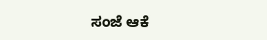ಸಂಜೆ ಆಕೆ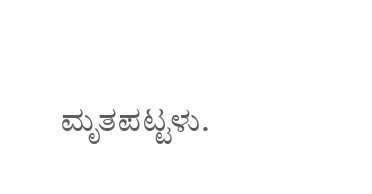ಮೃತಪಟ್ಟಳು.